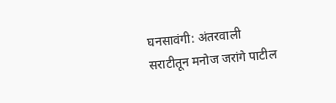घनसावंगी: अंतरवाली सराटीतून मनोज जरांगे पाटील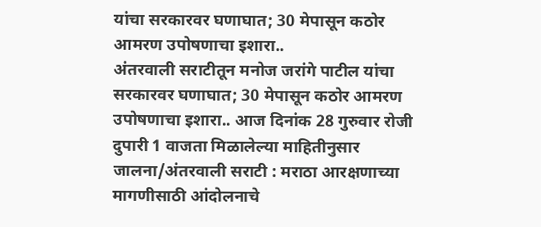यांचा सरकारवर घणाघात; 30 मेपासून कठोर आमरण उपोषणाचा इशारा..
अंतरवाली सराटीतून मनोज जरांगे पाटील यांचा सरकारवर घणाघात; 30 मेपासून कठोर आमरण उपोषणाचा इशारा.. आज दिनांक 28 गुरुवार रोजी दुपारी 1 वाजता मिळालेल्या माहितीनुसार जालना/अंतरवाली सराटी : मराठा आरक्षणाच्या मागणीसाठी आंदोलनाचे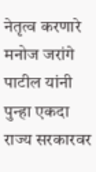नेतृत्व करणारे मनोज जरांगे पाटील यांनी पुन्हा एकदा राज्य सरकारवर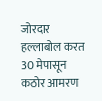जोरदार हल्लाबोल करत 30 मेपासून कठोर आमरण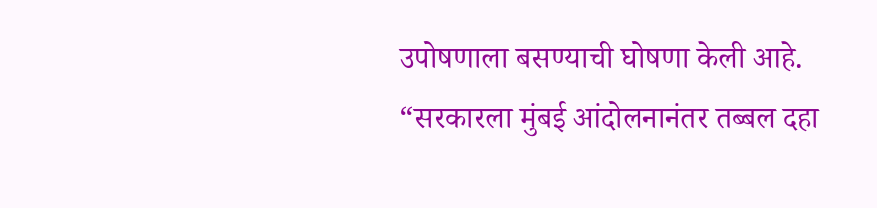उपोषणाला बसण्याची घोषणा केली आहे. “सरकारला मुंबई आंदोलनानंतर तब्बल दहा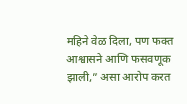महिने वेळ दिला, पण फक्त आश्वासने आणि फसवणूक झाली,” असा आरोप करत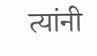त्यांनी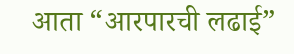आता “आरपारची लढाई”